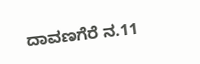ದಾವಣಗೆರೆ ನ.11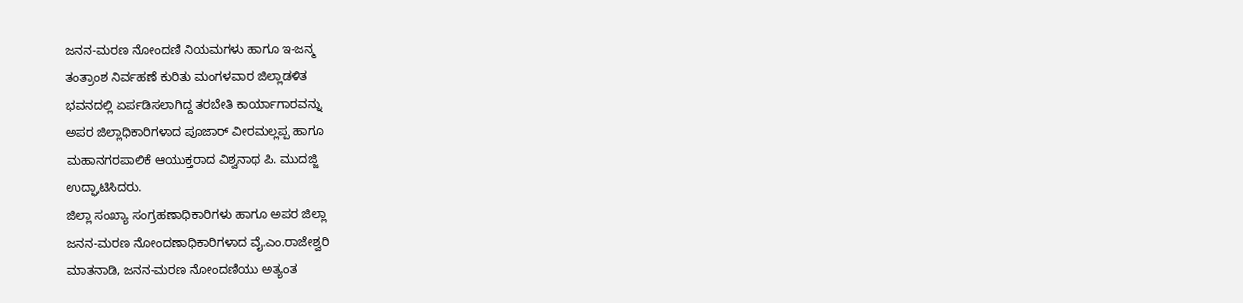ಜನನ-ಮರಣ ನೋಂದಣಿ ನಿಯಮಗಳು ಹಾಗೂ ಇ-ಜನ್ಮ
ತಂತ್ರಾಂಶ ನಿರ್ವಹಣೆ ಕುರಿತು ಮಂಗಳವಾರ ಜಿಲ್ಲಾಡಳಿತ
ಭವನದಲ್ಲಿ ಏರ್ಪಡಿಸಲಾಗಿದ್ದ ತರಬೇತಿ ಕಾರ್ಯಾಗಾರವನ್ನು
ಅಪರ ಜಿಲ್ಲಾಧಿಕಾರಿಗಳಾದ ಪೂಜಾರ್ ವೀರಮಲ್ಲಪ್ಪ ಹಾಗೂ
ಮಹಾನಗರಪಾಲಿಕೆ ಆಯುಕ್ತರಾದ ವಿಶ್ವನಾಥ ಪಿ. ಮುದಜ್ಜಿ
ಉದ್ಘಾಟಿಸಿದರು.
ಜಿಲ್ಲಾ ಸಂಖ್ಯಾ ಸಂಗ್ರಹಣಾಧಿಕಾರಿಗಳು ಹಾಗೂ ಅಪರ ಜಿಲ್ಲಾ
ಜನನ-ಮರಣ ನೋಂದಣಾಧಿಕಾರಿಗಳಾದ ವೈ.ಎಂ.ರಾಜೇಶ್ವರಿ
ಮಾತನಾಡಿ, ಜನನ-ಮರಣ ನೋಂದಣಿಯು ಅತ್ಯಂತ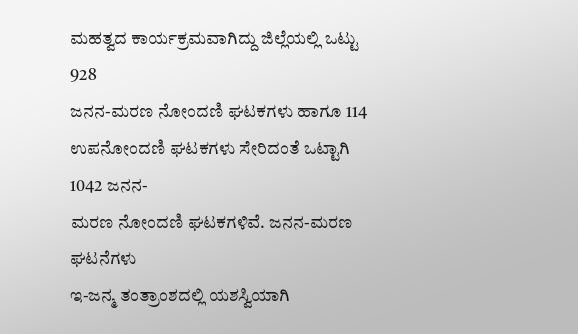ಮಹತ್ವದ ಕಾರ್ಯಕ್ರಮವಾಗಿದ್ದು ಜಿಲ್ಲೆಯಲ್ಲಿ ಒಟ್ಟು 928
ಜನನ-ಮರಣ ನೋಂದಣಿ ಘಟಕಗಳು ಹಾಗೂ 114
ಉಪನೋಂದಣಿ ಘಟಕಗಳು ಸೇರಿದಂತೆ ಒಟ್ಟಾಗಿ 1042 ಜನನ-
ಮರಣ ನೋಂದಣಿ ಘಟಕಗಳಿವೆ. ಜನನ-ಮರಣ ಘಟನೆಗಳು
ಇ-ಜನ್ಮ ತಂತ್ರಾಂಶದಲ್ಲಿ ಯಶಸ್ವಿಯಾಗಿ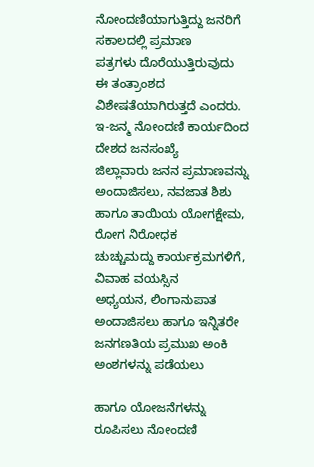ನೋಂದಣಿಯಾಗುತ್ತಿದ್ದು ಜನರಿಗೆ ಸಕಾಲದಲ್ಲಿ ಪ್ರಮಾಣ
ಪತ್ರಗಳು ದೊರೆಯುತ್ತಿರುವುದು ಈ ತಂತ್ರಾಂಶದ
ವಿಶೇಷತೆಯಾಗಿರುತ್ತದೆ ಎಂದರು.
ಇ-ಜನ್ಮ ನೋಂದಣಿ ಕಾರ್ಯದಿಂದ ದೇಶದ ಜನಸಂಖ್ಯೆ
ಜಿಲ್ಲಾವಾರು ಜನನ ಪ್ರಮಾಣವನ್ನು ಅಂದಾಜಿಸಲು, ನವಜಾತ ಶಿಶು
ಹಾಗೂ ತಾಯಿಯ ಯೋಗಕ್ಷೇಮ, ರೋಗ ನಿರೋಧಕ
ಚುಚ್ಚುಮದ್ದು ಕಾರ್ಯಕ್ರಮಗಳಿಗೆ, ವಿವಾಹ ವಯಸ್ಸಿನ
ಅಧ್ಯಯನ, ಲಿಂಗಾನುಪಾತ ಅಂದಾಜಿಸಲು ಹಾಗೂ ಇನ್ನಿತರೇ
ಜನಗಣತಿಯ ಪ್ರಮುಖ ಅಂಕಿ ಅಂಶಗಳನ್ನು ಪಡೆಯಲು

ಹಾಗೂ ಯೋಜನೆಗಳನ್ನು ರೂಪಿಸಲು ನೋಂದಣಿ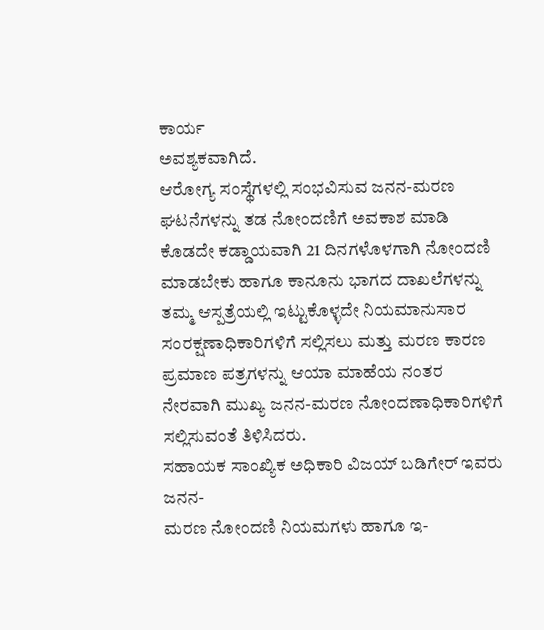ಕಾರ್ಯ
ಅವಶ್ಯಕವಾಗಿದೆ.
ಆರೋಗ್ಯ ಸಂಸ್ಥೆಗಳಲ್ಲಿ ಸಂಭವಿಸುವ ಜನನ-ಮರಣ
ಘಟನೆಗಳನ್ನು ತಡ ನೋಂದಣಿಗೆ ಅವಕಾಶ ಮಾಡಿ
ಕೊಡದೇ ಕಡ್ಡಾಯವಾಗಿ 21 ದಿನಗಳೊಳಗಾಗಿ ನೋಂದಣಿ
ಮಾಡಬೇಕು ಹಾಗೂ ಕಾನೂನು ಭಾಗದ ದಾಖಲೆಗಳನ್ನು
ತಮ್ಮ ಆಸ್ಪತ್ರೆಯಲ್ಲಿ ಇಟ್ಟುಕೊಳ್ಳದೇ ನಿಯಮಾನುಸಾರ
ಸಂರಕ್ಷಣಾಧಿಕಾರಿಗಳಿಗೆ ಸಲ್ಲಿಸಲು ಮತ್ತು ಮರಣ ಕಾರಣ
ಪ್ರಮಾಣ ಪತ್ರಗಳನ್ನು ಆಯಾ ಮಾಹೆಯ ನಂತರ
ನೇರವಾಗಿ ಮುಖ್ಯ ಜನನ-ಮರಣ ನೋಂದಣಾಧಿಕಾರಿಗಳಿಗೆ
ಸಲ್ಲಿಸುವಂತೆ ತಿಳಿಸಿದರು.
ಸಹಾಯಕ ಸಾಂಖ್ಯಿಕ ಅಧಿಕಾರಿ ವಿಜಯ್ ಬಡಿಗೇರ್ ಇವರು ಜನನ-
ಮರಣ ನೋಂದಣಿ ನಿಯಮಗಳು ಹಾಗೂ ಇ-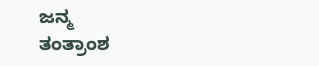ಜನ್ಮ
ತಂತ್ರಾಂಶ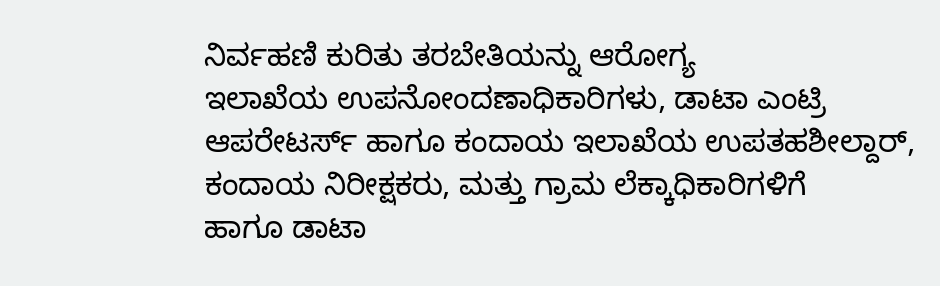ನಿರ್ವಹಣಿ ಕುರಿತು ತರಬೇತಿಯನ್ನು ಆರೋಗ್ಯ
ಇಲಾಖೆಯ ಉಪನೋಂದಣಾಧಿಕಾರಿಗಳು, ಡಾಟಾ ಎಂಟ್ರಿ
ಆಪರೇಟರ್ಸ್ ಹಾಗೂ ಕಂದಾಯ ಇಲಾಖೆಯ ಉಪತಹಶೀಲ್ದಾರ್,
ಕಂದಾಯ ನಿರೀಕ್ಷಕರು, ಮತ್ತು ಗ್ರಾಮ ಲೆಕ್ಕಾಧಿಕಾರಿಗಳಿಗೆ
ಹಾಗೂ ಡಾಟಾ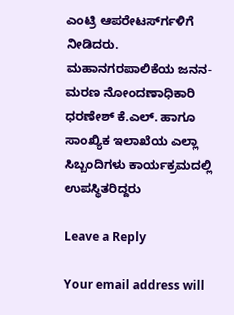ಎಂಟ್ರಿ ಆಪರೇಟರ್ಸ್‍ಗಳಿಗೆ ನೀಡಿದರು.
ಮಹಾನಗರಪಾಲಿಕೆಯ ಜನನ-ಮರಣ ನೋಂದಣಾಧಿಕಾರಿ
ಧರಣೇಶ್ ಕೆ.ಎಲ್. ಹಾಗೂ ಸಾಂಖ್ಯಿಕ ಇಲಾಖೆಯ ಎಲ್ಲಾ
ಸಿಬ್ಬಂದಿಗಳು ಕಾರ್ಯಕ್ರಮದಲ್ಲಿ ಉಪಸ್ಥಿತರಿದ್ದರು

Leave a Reply

Your email address will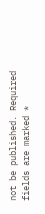not be published. Required fields are marked *